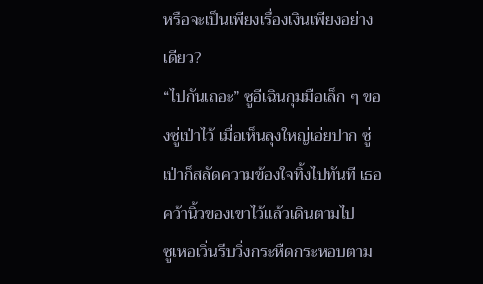หรือจะเป็นเพียงเรื่องเงินเพียงอย่างเดียว?
“ไปกันเถอะ” ซูอีเฉินกุมมือเล็ก ๆ ของซู่เป่าไว้ เมื่อเห็นลุงใหญ่เอ่ยปาก ซู่เป่าก็สลัดความข้องใจทิ้งไปทันที เธอคว้านิ้วของเขาไว้แล้วเดินตามไป
ซูเหอเวิ่นรีบวิ่งกระหืดกระหอบตาม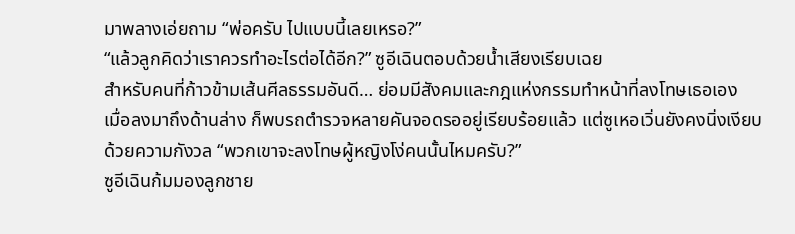มาพลางเอ่ยถาม “พ่อครับ ไปแบบนี้เลยเหรอ?”
“แล้วลูกคิดว่าเราควรทำอะไรต่อได้อีก?” ซูอีเฉินตอบด้วยน้ำเสียงเรียบเฉย
สำหรับคนที่ก้าวข้ามเส้นศีลธรรมอันดี… ย่อมมีสังคมและกฎแห่งกรรมทำหน้าที่ลงโทษเธอเอง
เมื่อลงมาถึงด้านล่าง ก็พบรถตำรวจหลายคันจอดรออยู่เรียบร้อยแล้ว แต่ซูเหอเวิ่นยังคงนิ่งเงียบด้วยความกังวล “พวกเขาจะลงโทษผู้หญิงโง่คนนั้นไหมครับ?”
ซูอีเฉินก้มมองลูกชาย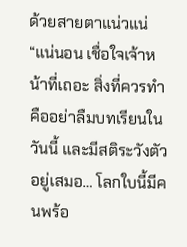ด้วยสายตาแน่วแน่ “แน่นอน เชื่อใจเจ้าหน้าที่เถอะ สิ่งที่ควรทำคืออย่าลืมบทเรียนในวันนี้ และมีสติระวังตัวอยู่เสมอ… โลกใบนี้มีคนพร้อ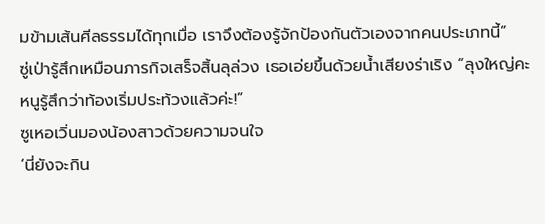มข้ามเส้นศีลธรรมได้ทุกเมื่อ เราจึงต้องรู้จักป้องกันตัวเองจากคนประเภทนี้”
ซู่เป่ารู้สึกเหมือนภารกิจเสร็จสิ้นลุล่วง เธอเอ่ยขึ้นด้วยน้ำเสียงร่าเริง “ลุงใหญ่คะ หนูรู้สึกว่าท้องเริ่มประท้วงแล้วค่ะ!”
ซูเหอเวิ่นมองน้องสาวด้วยความจนใจ
‘นี่ยังจะกิน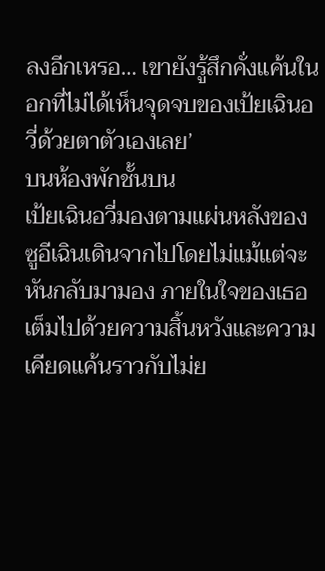ลงอีกเหรอ… เขายังรู้สึกคั่งแค้นในอกที่ไม่ได้เห็นจุดจบของเป้ยเฉินอวี่ด้วยตาตัวเองเลย’
บนห้องพักชั้นบน
เป้ยเฉินอวี่มองตามแผ่นหลังของซูอีเฉินเดินจากไปโดยไม่แม้แต่จะหันกลับมามอง ภายในใจของเธอเต็มไปด้วยความสิ้นหวังและความเคียดแค้นราวกับไม่ย